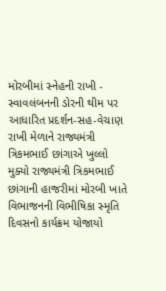મોરબીમાં સ્નેહની રાખી - સ્વાવલંબનની ડોરની થીમ પર આધારિત પ્રદર્શન-સહ-વેચાણ રાખી મેળાને રાજ્યમંત્રી ત્રિકમભાઈ છાંગાએ ખુલ્લો મુક્યો રાજ્યમંત્રી ત્રિકમભાઈ છાંગાની હાજરીમાં મોરબી ખાતે વિભાજનની વિભીષિકા સ્મૃતિ દિવસનો કાર્યક્રમ યોજાયો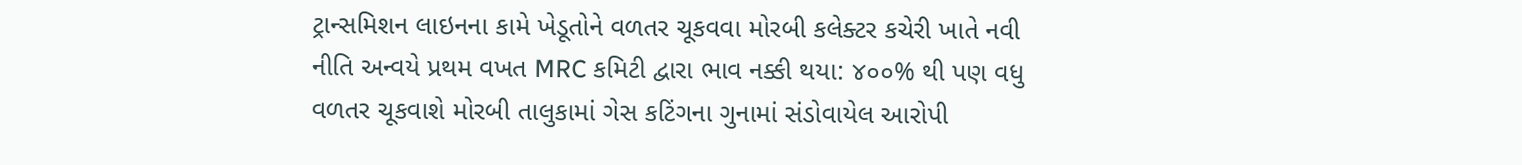ટ્રાન્સમિશન લાઇનના કામે ખેડૂતોને વળતર ચૂકવવા મોરબી કલેક્ટર કચેરી ખાતે નવી નીતિ અન્વયે પ્રથમ વખત MRC કમિટી દ્વારા ભાવ નક્કી થયા: ૪૦૦% થી પણ વધુ વળતર ચૂકવાશે મોરબી તાલુકામાં ગેસ કટિંગના ગુનામાં સંડોવાયેલ આરોપી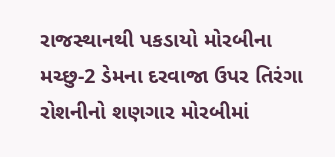રાજસ્થાનથી પકડાયો મોરબીના મચ્છુ-2 ડેમના દરવાજા ઉપર તિરંગા રોશનીનો શણગાર મોરબીમાં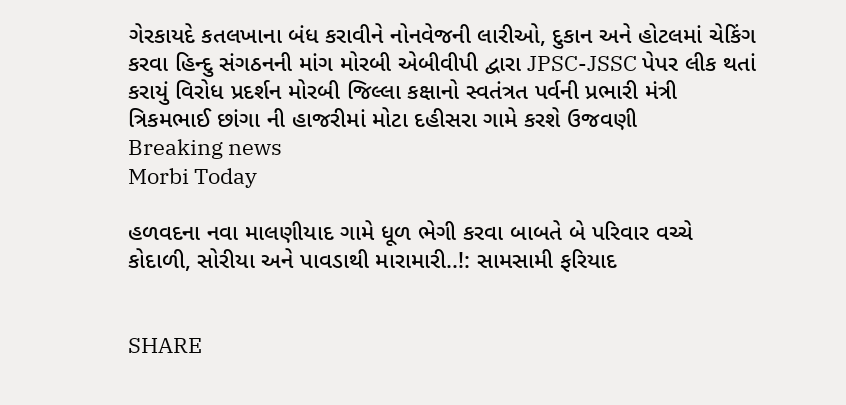ગેરકાયદે કતલખાના બંધ કરાવીને નોનવેજની લારીઓ, દુકાન અને હોટલમાં ચેકિંગ કરવા હિન્દુ સંગઠનની માંગ મોરબી એબીવીપી દ્વારા JPSC-JSSC પેપર લીક થતાં કરાયું વિરોધ પ્રદર્શન મોરબી જિલ્લા કક્ષાનો સ્વતંત્રત પર્વની પ્રભારી મંત્રી ત્રિકમભાઈ છાંગા ની હાજરીમાં મોટા દહીસરા ગામે કરશે ઉજવણી
Breaking news
Morbi Today

હળવદના નવા માલણીયાદ ગામે ધૂળ ભેગી કરવા બાબતે બે પરિવાર વચ્ચે કોદાળી, સોરીયા અને પાવડાથી મારામારી..!: સામસામી ફરિયાદ


SHARE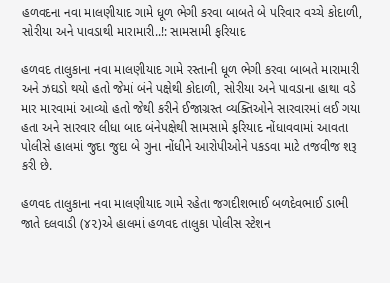હળવદના નવા માલણીયાદ ગામે ધૂળ ભેગી કરવા બાબતે બે પરિવાર વચ્ચે કોદાળી, સોરીયા અને પાવડાથી મારામારી..!: સામસામી ફરિયાદ

હળવદ તાલુકાના નવા માલણીયાદ ગામે રસ્તાની ધૂળ ભેગી કરવા બાબતે મારામારી અને ઝઘડો થયો હતો જેમાં બંને પક્ષેથી કોદાળી, સોરીયા અને પાવડાના હાથા વડે માર મારવામાં આવ્યો હતો જેથી કરીને ઈજાગ્રસ્ત વ્યક્તિઓને સારવારમાં લઈ ગયા હતા અને સારવાર લીધા બાદ બંનેપક્ષેથી સામસામે ફરિયાદ નોંધાવવામાં આવતા પોલીસે હાલમાં જુદા જુદા બે ગુના નોંધીને આરોપીઓને પકડવા માટે તજવીજ શરૂ કરી છે.

હળવદ તાલુકાના નવા માલણીયાદ ગામે રહેતા જગદીશભાઈ બળદેવભાઈ ડાભી જાતે દલવાડી (૪૨)એ હાલમાં હળવદ તાલુકા પોલીસ સ્ટેશન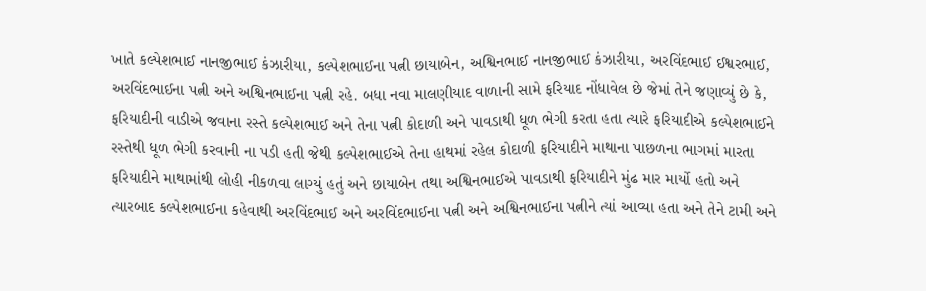ખાતે કલ્પેશભાઈ નાનજીભાઈ કંઝારીયા, કલ્પેશભાઈના પત્ની છાયાબેન, અશ્વિનભાઈ નાનજીભાઈ કંઝારીયા, અરવિંદભાઈ ઈશ્વરભાઈ, અરવિંદભાઈના પત્ની અને અશ્વિનભાઈના પત્ની રહે. બધા નવા માલણીયાદ વાળાની સામે ફરિયાદ નોંધાવેલ છે જેમાં તેને જણાવ્યું છે કે, ફરિયાદીની વાડીએ જવાના રસ્તે કલ્પેશભાઈ અને તેના પત્ની કોદાળી અને પાવડાથી ધૂળ ભેગી કરતા હતા ત્યારે ફરિયાદીએ કલ્પેશભાઈને રસ્તેથી ધૂળ ભેગી કરવાની ના પડી હતી જેથી કલ્પેશભાઈએ તેના હાથમાં રહેલ કોદાળી ફરિયાદીને માથાના પાછળના ભાગમાં મારતા ફરિયાદીને માથામાંથી લોહી નીકળવા લાગ્યું હતું અને છાયાબેન તથા અશ્વિનભાઈએ પાવડાથી ફરિયાદીને મુંઢ માર માર્યો હતો અને ત્યારબાદ કલ્પેશભાઈના કહેવાથી અરવિંદભાઈ અને અરવિંદભાઈના પત્ની અને અશ્વિનભાઈના પત્નીને ત્યાં આવ્યા હતા અને તેને ટામી અને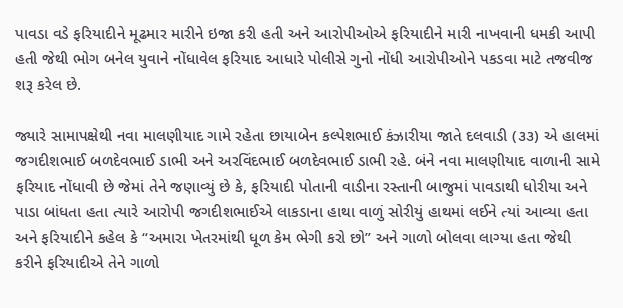પાવડા વડે ફરિયાદીને મૂઢમાર મારીને ઇજા કરી હતી અને આરોપીઓએ ફરિયાદીને મારી નાખવાની ધમકી આપી હતી જેથી ભોગ બનેલ યુવાને નોંધાવેલ ફરિયાદ આધારે પોલીસે ગુનો નોંધી આરોપીઓને પકડવા માટે તજવીજ શરૂ કરેલ છે.

જ્યારે સામાપક્ષેથી નવા માલણીયાદ ગામે રહેતા છાયાબેન કલ્પેશભાઈ કંઝારીયા જાતે દલવાડી (૩૩) એ હાલમાં જગદીશભાઈ બળદેવભાઈ ડાભી અને અરવિંદભાઈ બળદેવભાઈ ડાભી રહે. બંને નવા માલણીયાદ વાળાની સામે ફરિયાદ નોંધાવી છે જેમાં તેને જણાવ્યું છે કે, ફરિયાદી પોતાની વાડીના રસ્તાની બાજુમાં પાવડાથી ધોરીયા અને પાડા બાંધતા હતા ત્યારે આરોપી જગદીશભાઈએ લાકડાના હાથા વાળું સોરીયું હાથમાં લઈને ત્યાં આવ્યા હતા અને ફરિયાદીને કહેલ કે “અમારા ખેતરમાંથી ધૂળ કેમ ભેગી કરો છો” અને ગાળો બોલવા લાગ્યા હતા જેથી કરીને ફરિયાદીએ તેને ગાળો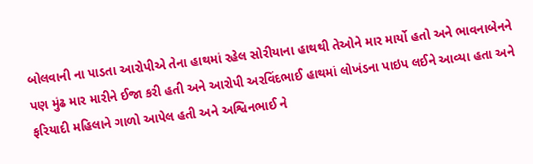બોલવાની ના પાડતા આરોપીએ તેના હાથમાં રહેલ સોરીયાના હાથથી તેઓને માર માર્યો હતો અને ભાવનાબેનને પણ મુંઢ માર મારીને ઈજા કરી હતી અને આરોપી અરવિંદભાઈ હાથમાં લોખંડના પાઇપ લઈને આવ્યા હતા અને ફરિયાદી મહિલાને ગાળો આપેલ હતી અને અશ્વિનભાઈ ને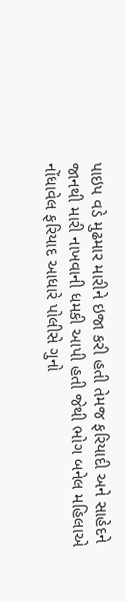પાઇપ વડે મુઢમાર મારીને ઇજા કરી હતી તેમજ ફરિયાદી અને સાહેદને જાનથી મારી નાખવાની ધમકી આપી હતી જેથી ભોગ બનેલ મહિલાએ નોંધાવેલ ફરિયાદ આધારે પોલીસે ગુનો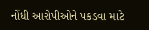નોંધી આરોપીઓને પકડવા માટે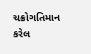ચક્રોગતિમાન કરેલ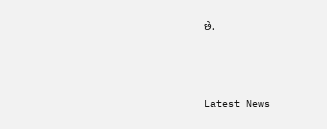છે.






Latest News